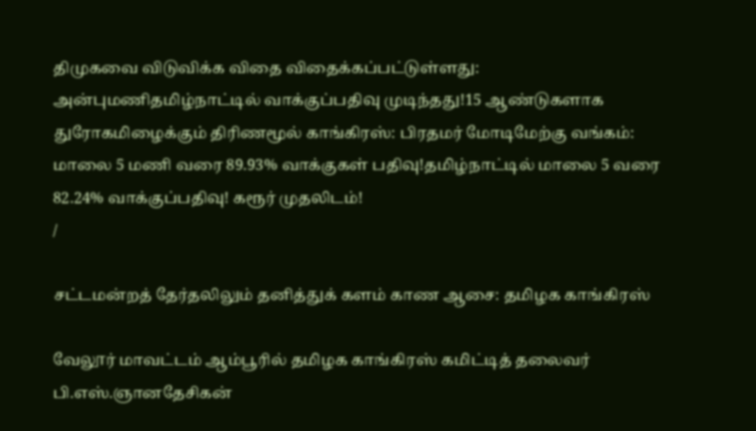திமுகவை விடுவிக்க விதை விதைக்கப்பட்டுள்ளது: அன்புமணிதமிழ்நாட்டில் வாக்குப்பதிவு முடிந்தது!15 ஆண்டுகளாக துரோகமிழைக்கும் திரிணமூல் காங்கிரஸ்: பிரதமர் மோடிமேற்கு வங்கம்: மாலை 5 மணி வரை 89.93% வாக்குகள் பதிவு!தமிழ்நாட்டில் மாலை 5 வரை 82.24% வாக்குப்பதிவு! கரூர் முதலிடம்!
/

சட்டமன்றத் தேர்தலிலும் தனித்துக் களம் காண ஆசை: தமிழக காங்கிரஸ்

வேலூர் மாவட்டம் ஆம்பூரில் தமிழக காங்கிரஸ் கமிட்டித் தலைவர் பி.எஸ்.ஞானதேசிகன்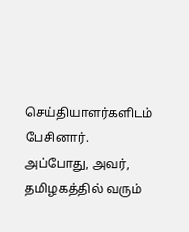செய்தியாளர்களிடம் பேசினார். அப்போது, அவர், தமிழகத்தில் வரும்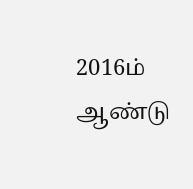2016ம் ஆண்டு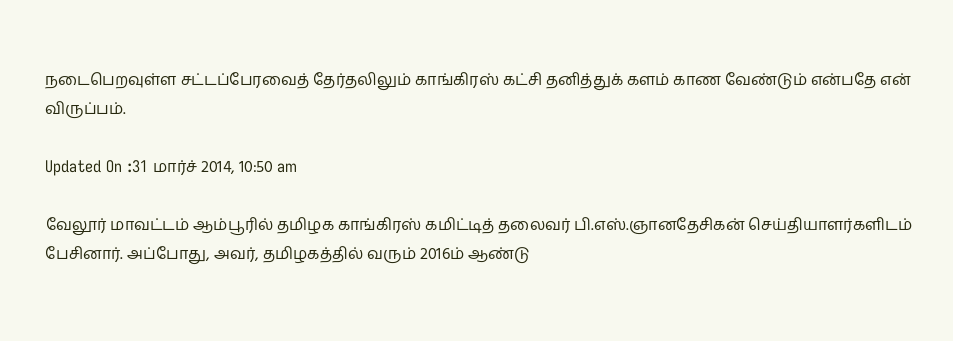நடைபெறவுள்ள சட்டப்பேரவைத் தேர்தலிலும் காங்கிரஸ் கட்சி தனித்துக் களம் காண வேண்டும் என்பதே என் விருப்பம்.

Updated On :31 மார்ச் 2014, 10:50 am

வேலூர் மாவட்டம் ஆம்பூரில் தமிழக காங்கிரஸ் கமிட்டித் தலைவர் பி.எஸ்.ஞானதேசிகன் செய்தியாளர்களிடம் பேசினார். அப்போது, அவர், தமிழகத்தில் வரும் 2016ம் ஆண்டு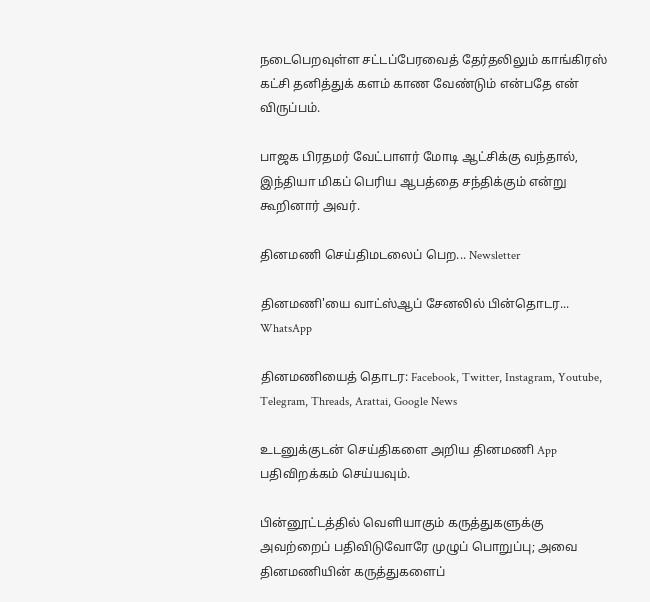நடைபெறவுள்ள சட்டப்பேரவைத் தேர்தலிலும் காங்கிரஸ் கட்சி தனித்துக் களம் காண வேண்டும் என்பதே என் விருப்பம்.

பாஜக பிரதமர் வேட்பாளர் மோடி ஆட்சிக்கு வந்தால்,  இந்தியா மிகப் பெரிய ஆபத்தை சந்திக்கும் என்று கூறினார் அவர்.

தினமணி செய்திமடலைப் பெற... Newsletter

தினமணி'யை வாட்ஸ்ஆப் சேனலில் பின்தொடர... WhatsApp

தினமணியைத் தொடர: Facebook, Twitter, Instagram, Youtube, Telegram, Threads, Arattai, Google News

உடனுக்குடன் செய்திகளை அறிய தினமணி App பதிவிறக்கம் செய்யவும்.

பின்னூட்டத்தில் வெளியாகும் கருத்துகளுக்கு அவற்றைப் பதிவிடுவோரே முழுப் பொறுப்பு; அவை தினமணியின் கருத்துகளைப்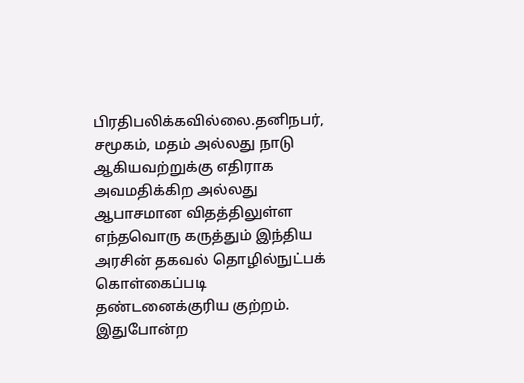பிரதிபலிக்கவில்லை.தனிநபர், சமூகம், மதம் அல்லது நாடு ஆகியவற்றுக்கு எதிராக அவமதிக்கிற அல்லது ஆபாசமான விதத்திலுள்ள எந்தவொரு கருத்தும் இந்திய அரசின் தகவல் தொழில்நுட்பக் கொள்கைப்படி தண்டனைக்குரிய குற்றம். இதுபோன்ற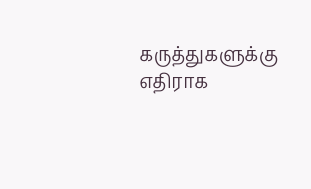கருத்துகளுக்கு எதிராக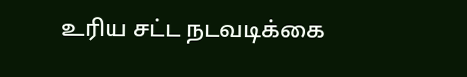உரிய சட்ட நடவடிக்கை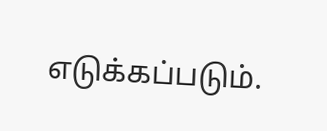எடுக்கப்படும்.